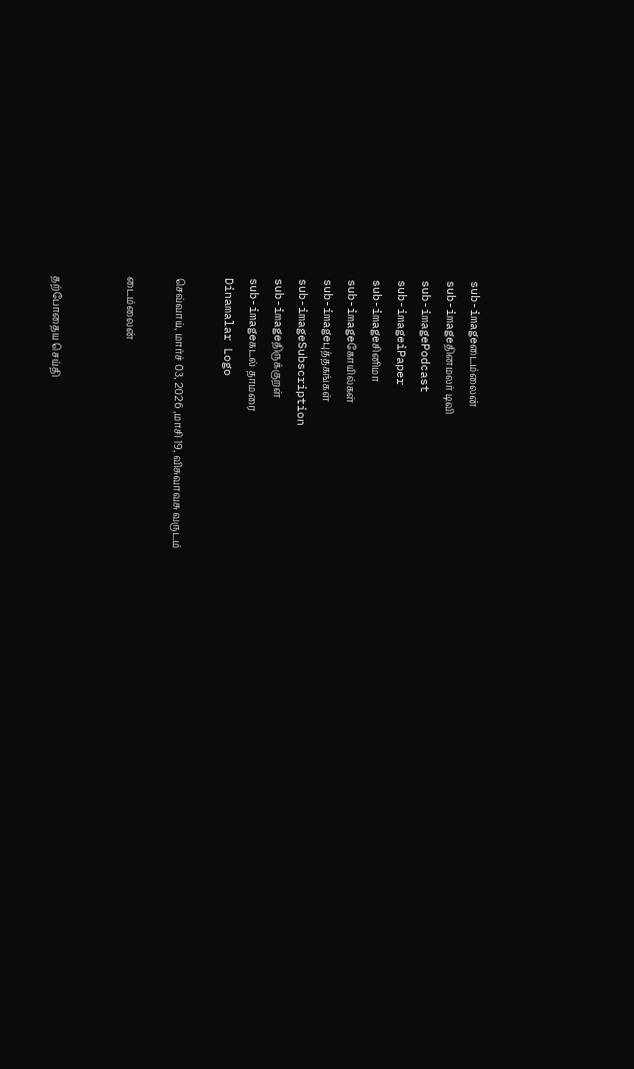sub-imageடைம்லைன்
sub-imageதினமலர் டிவி
sub-imagePodcast
sub-imageiPaper
sub-imageசினிமா
sub-imageகோயில்கள்
sub-imageபுத்தகங்கள்
sub-imageSubscription
sub-imageதிருக்குறள்
sub-imageகடல் தாமரை
Dinamalar Logo

செவ்வாய், மார்ச் 03, 2026 ,மாசி 19, விசுவாவசு வருடம்

டைம்லைன்


தற்போதைய செய்தி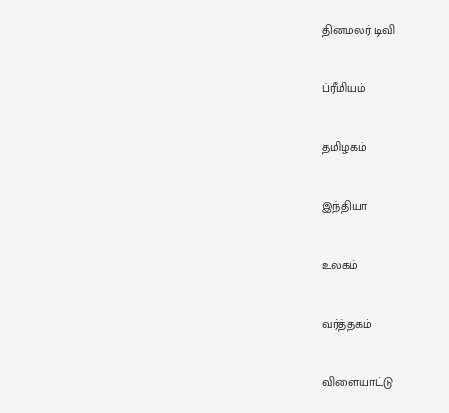தினமலர் டிவி


ப்ரீமியம்


தமிழகம்


இந்தியா


உலகம்


வர்த்தகம்


விளையாட்டு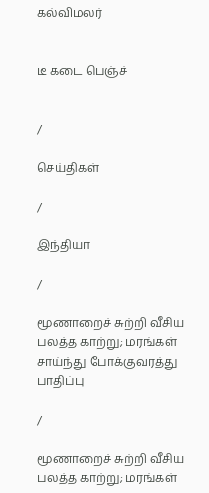கல்விமலர்


டீ கடை பெஞ்ச்


/

செய்திகள்

/

இந்தியா

/

மூணாறைச் சுற்றி வீசிய பலத்த காற்று; மரங்கள் சாய்ந்து போக்குவரத்து பாதிப்பு

/

மூணாறைச் சுற்றி வீசிய பலத்த காற்று; மரங்கள்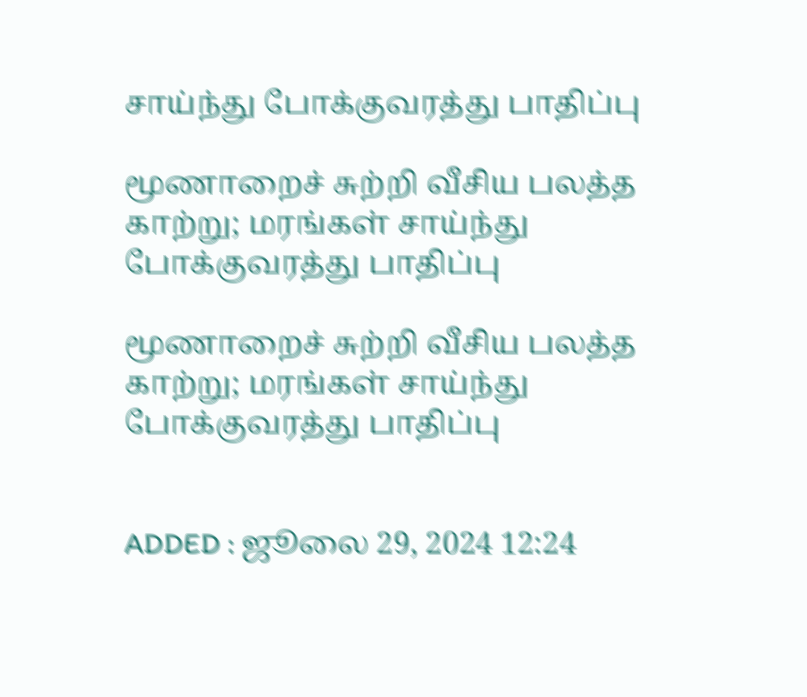சாய்ந்து போக்குவரத்து பாதிப்பு

மூணாறைச் சுற்றி வீசிய பலத்த காற்று; மரங்கள் சாய்ந்து போக்குவரத்து பாதிப்பு

மூணாறைச் சுற்றி வீசிய பலத்த காற்று; மரங்கள் சாய்ந்து போக்குவரத்து பாதிப்பு


ADDED : ஜூலை 29, 2024 12:24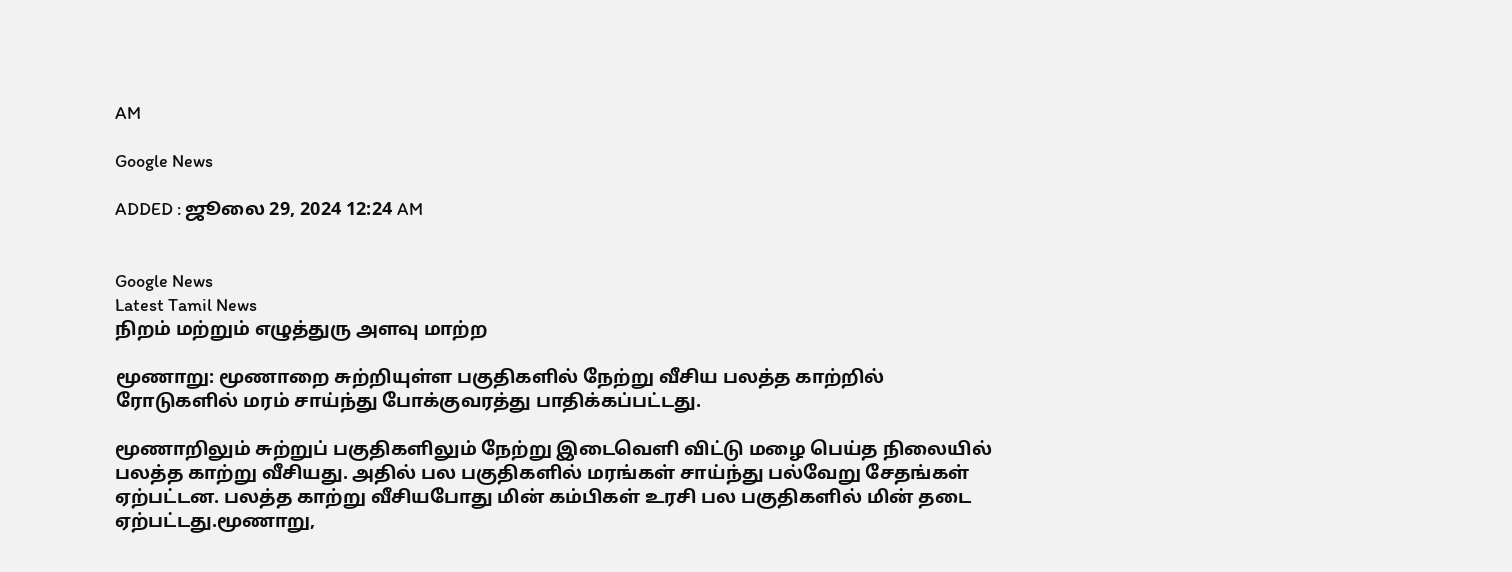AM

Google News

ADDED : ஜூலை 29, 2024 12:24 AM


Google News
Latest Tamil News
நிறம் மற்றும் எழுத்துரு அளவு மாற்ற

மூணாறு: மூணாறை சுற்றியுள்ள பகுதிகளில் நேற்று வீசிய பலத்த காற்றில் ரோடுகளில் மரம் சாய்ந்து போக்குவரத்து பாதிக்கப்பட்டது.

மூணாறிலும் சுற்றுப் பகுதிகளிலும் நேற்று இடைவெளி விட்டு மழை பெய்த நிலையில் பலத்த காற்று வீசியது. அதில் பல பகுதிகளில் மரங்கள் சாய்ந்து பல்வேறு சேதங்கள் ஏற்பட்டன. பலத்த காற்று வீசியபோது மின் கம்பிகள் உரசி பல பகுதிகளில் மின் தடை ஏற்பட்டது.மூணாறு,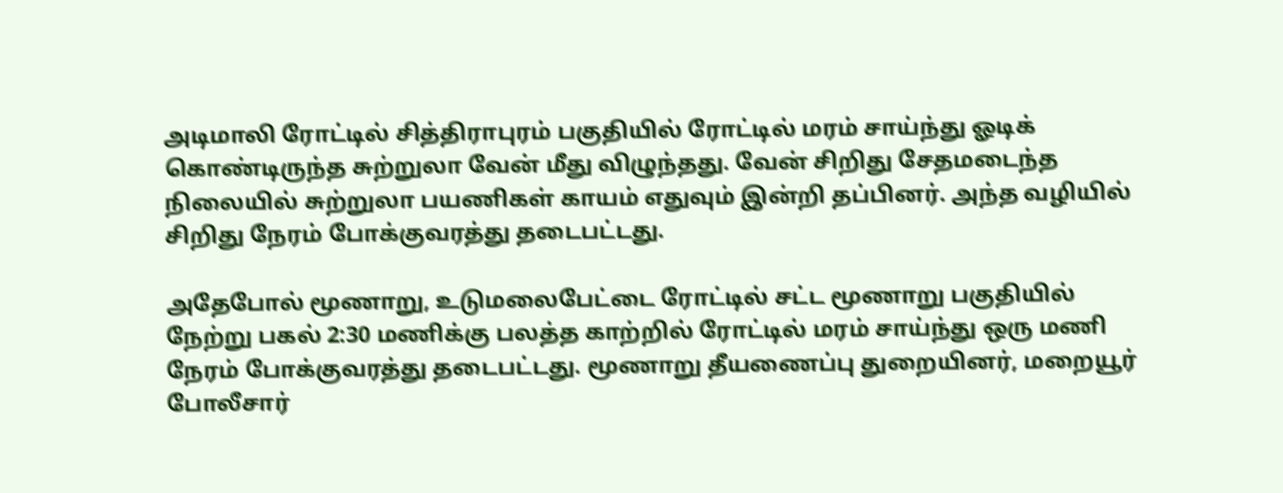அடிமாலி ரோட்டில் சித்திராபுரம் பகுதியில் ரோட்டில் மரம் சாய்ந்து ஓடிக் கொண்டிருந்த சுற்றுலா வேன் மீது விழுந்தது. வேன் சிறிது சேதமடைந்த நிலையில் சுற்றுலா பயணிகள் காயம் எதுவும் இன்றி தப்பினர். அந்த வழியில் சிறிது நேரம் போக்குவரத்து தடைபட்டது.

அதேபோல் மூணாறு, உடுமலைபேட்டை ரோட்டில் சட்ட மூணாறு பகுதியில் நேற்று பகல் 2:30 மணிக்கு பலத்த காற்றில் ரோட்டில் மரம் சாய்ந்து ஒரு மணி நேரம் போக்குவரத்து தடைபட்டது. மூணாறு தீயணைப்பு துறையினர், மறையூர் போலீசார்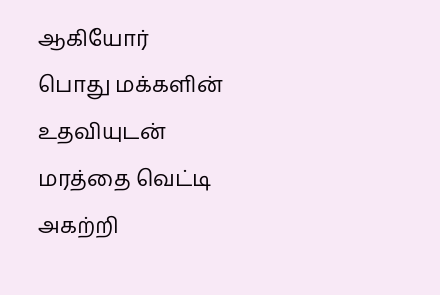ஆகியோர் பொது மக்களின் உதவியுடன் மரத்தை வெட்டி அகற்றி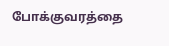போக்குவரத்தை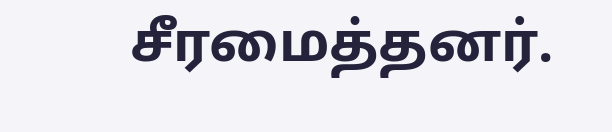சீரமைத்தனர்.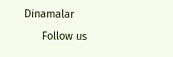Dinamalar
      Follow us